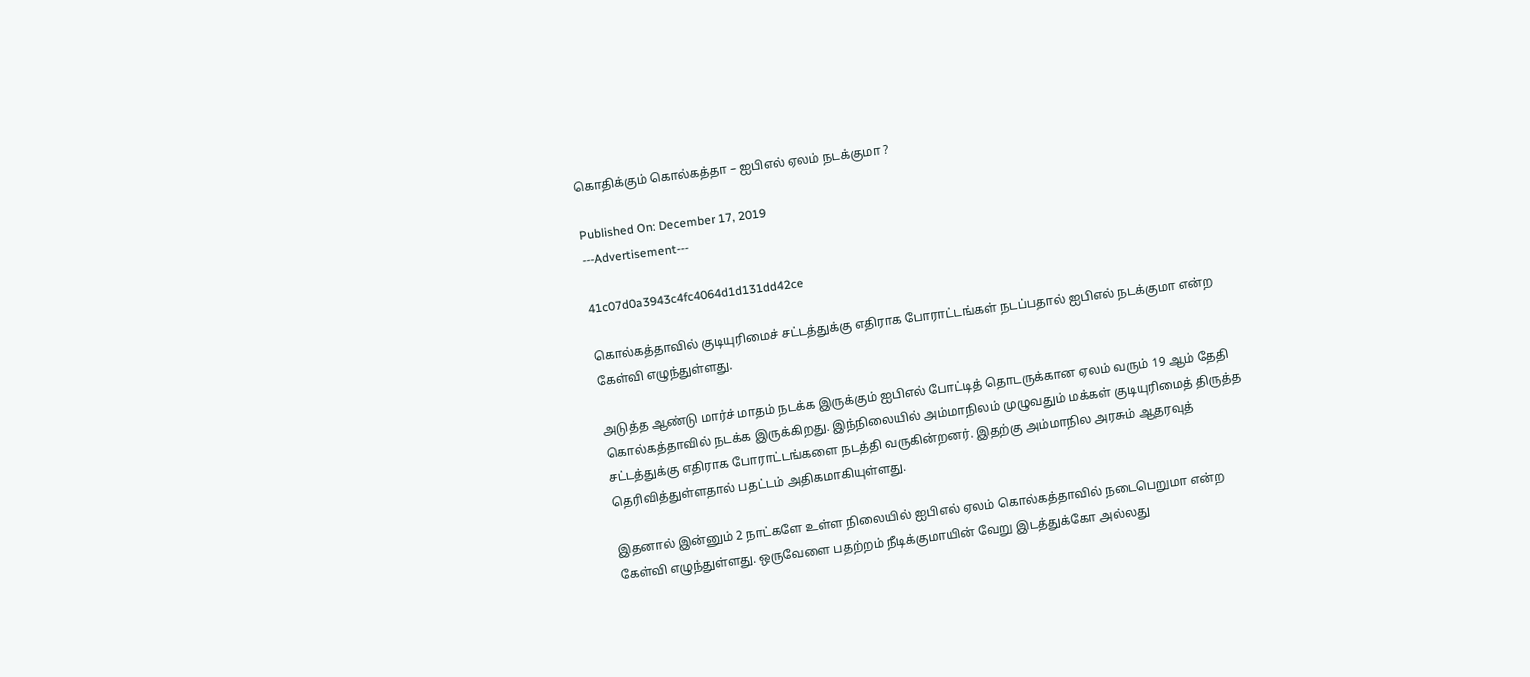கொதிக்கும் கொல்கத்தா – ஐபிஎல் ஏலம் நடக்குமா ?

Published On: December 17, 2019
---Advertisement---

41c07d0a3943c4fc4064d1d131dd42ce

கொல்கத்தாவில் குடியுரிமைச் சட்டத்துக்கு எதிராக போராட்டங்கள் நடப்பதால் ஐபிஎல் நடக்குமா என்ற கேள்வி எழுந்துள்ளது.

அடுத்த ஆண்டு மார்ச் மாதம் நடக்க இருக்கும் ஐபிஎல் போட்டித் தொடருக்கான ஏலம் வரும் 19 ஆம் தேதி கொல்கத்தாவில் நடக்க இருக்கிறது. இந்நிலையில் அம்மாநிலம் முழுவதும் மக்கள் குடியுரிமைத் திருத்த சட்டத்துக்கு எதிராக போராட்டங்களை நடத்தி வருகின்றனர். இதற்கு அம்மாநில அரசும் ஆதரவுத் தெரிவித்துள்ளதால் பதட்டம் அதிகமாகியுள்ளது.

இதனால் இன்னும் 2 நாட்களே உள்ள நிலையில் ஐபிஎல் ஏலம் கொல்கத்தாவில் நடைபெறுமா என்ற கேள்வி எழுந்துள்ளது. ஒருவேளை பதற்றம் நீடிக்குமாயின் வேறு இடத்துக்கோ அல்லது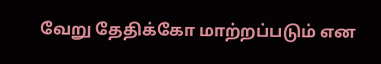வேறு தேதிக்கோ மாற்றப்படும் என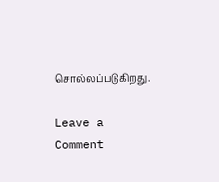சொல்லப்படுகிறது.

Leave a Comment